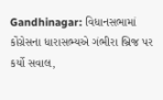Gandhinagar: વિધાનસભામાં કોંગ્રેસના ધારાસભ્યએ ગંભીરા બ્રિજ પર કર્યો સવાલ,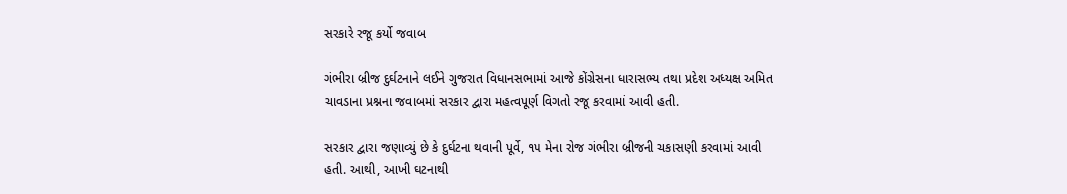સરકારે રજૂ કર્યો જવાબ

ગંભીરા બ્રીજ દુર્ઘટનાને લઈને ગુજરાત વિધાનસભામાં આજે કોંગ્રેસના ધારાસભ્ય તથા પ્રદેશ અધ્યક્ષ અમિત ચાવડાના પ્રશ્નના જવાબમાં સરકાર દ્વારા મહત્વપૂર્ણ વિગતો રજૂ કરવામાં આવી હતી.

સરકાર દ્વારા જણાવ્યું છે કે દુર્ઘટના થવાની પૂર્વે, ૧૫ મેના રોજ ગંભીરા બ્રીજની ચકાસણી કરવામાં આવી હતી. આથી, આખી ઘટનાથી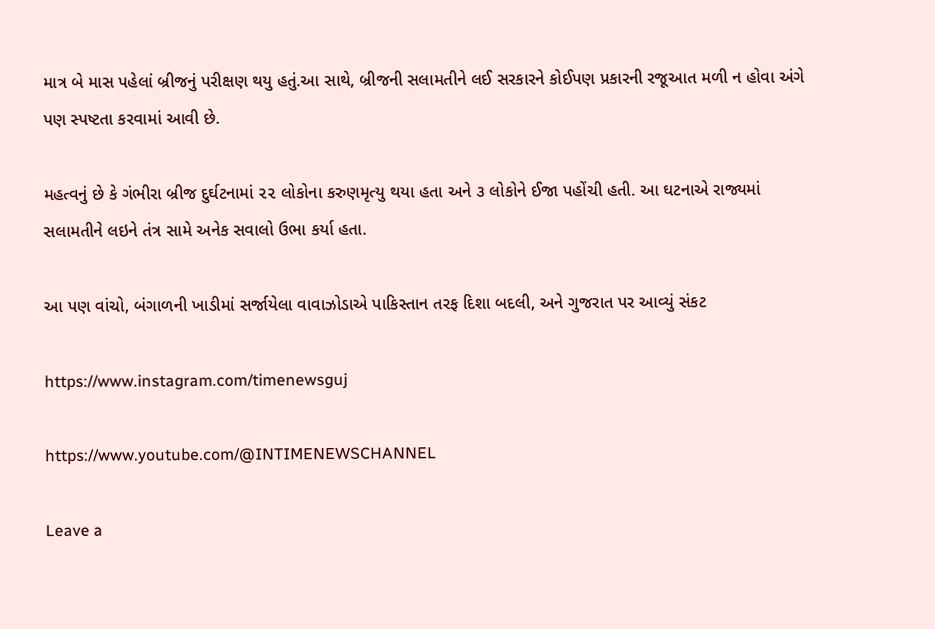માત્ર બે માસ પહેલાં બ્રીજનું પરીક્ષણ થયુ હતું.આ સાથે, બ્રીજની સલામતીને લઈ સરકારને કોઈપણ પ્રકારની રજૂઆત મળી ન હોવા અંગે પણ સ્પષ્ટતા કરવામાં આવી છે.

મહત્વનું છે કે ગંભીરા બ્રીજ દુર્ઘટનામાં ૨૨ લોકોના કરુણમૃત્યુ થયા હતા અને ૩ લોકોને ઈજા પહોંચી હતી. આ ઘટનાએ રાજ્યમાં સલામતીને લઇને તંત્ર સામે અનેક સવાલો ઉભા કર્યા હતા.

આ પણ વાંચો, બંગાળની ખાડીમાં સર્જાયેલા વાવાઝોડાએ પાકિસ્તાન તરફ દિશા બદલી, અને ગુજરાત પર આવ્યું સંકટ

https://www.instagram.com/timenewsguj

https://www.youtube.com/@INTIMENEWSCHANNEL

Leave a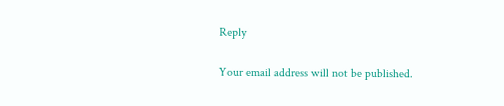Reply

Your email address will not be published.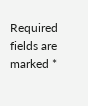Required fields are marked *